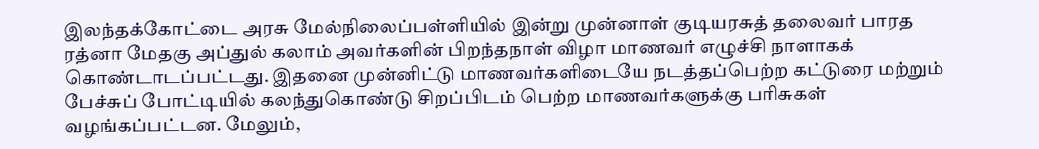இலந்தக்கோட்டை அரசு மேல்நிலைப்பள்ளியில் இன்று முன்னாள் குடியரசுத் தலைவர் பாரத ரத்னா மேதகு அப்துல் கலாம் அவர்களின் பிறந்தநாள் விழா மாணவர் எழுச்சி நாளாகக் கொண்டாடப்பட்டது. இதனை முன்னிட்டு மாணவர்களிடையே நடத்தப்பெற்ற கட்டுரை மற்றும் பேச்சுப் போட்டியில் கலந்துகொண்டு சிறப்பிடம் பெற்ற மாணவர்களுக்கு பரிசுகள் வழங்கப்பட்டன. மேலும்,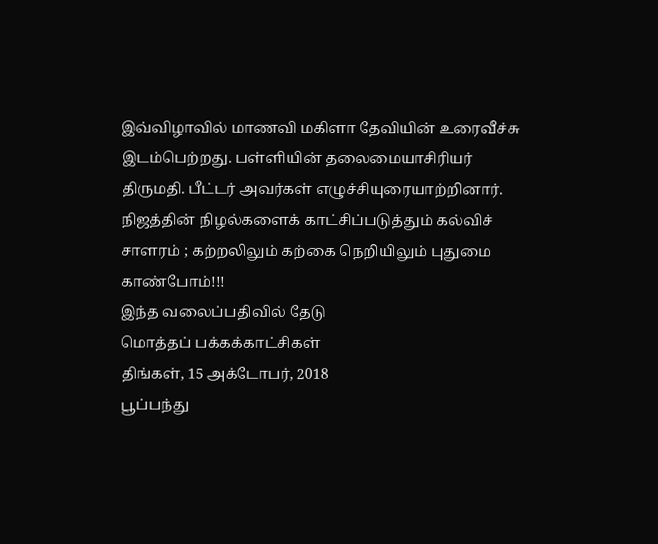இவ்விழாவில் மாணவி மகிளா தேவியின் உரைவீச்சு இடம்பெற்றது. பள்ளியின் தலைமையாசிரியர் திருமதி. பீட்டர் அவர்கள் எழுச்சியுரையாற்றினார்.
நிஜத்தின் நிழல்களைக் காட்சிப்படுத்தும் கல்விச் சாளரம் ; கற்றலிலும் கற்கை நெறியிலும் புதுமை காண்போம்!!!
இந்த வலைப்பதிவில் தேடு
மொத்தப் பக்கக்காட்சிகள்
திங்கள், 15 அக்டோபர், 2018
பூப்பந்து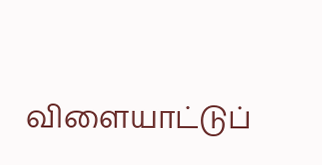விளையாட்டுப்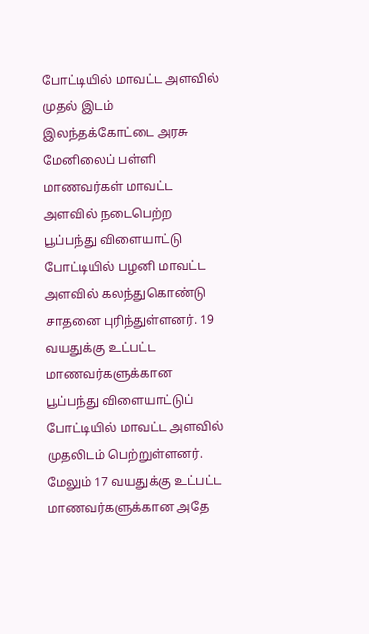போட்டியில் மாவட்ட அளவில் முதல் இடம்
இலந்தக்கோட்டை அரசு மேனிலைப் பள்ளி மாணவர்கள் மாவட்ட அளவில் நடைபெற்ற பூப்பந்து விளையாட்டு போட்டியில் பழனி மாவட்ட அளவில் கலந்துகொண்டு சாதனை புரிந்துள்ளனர். 19 வயதுக்கு உட்பட்ட மாணவர்களுக்கான பூப்பந்து விளையாட்டுப் போட்டியில் மாவட்ட அளவில் முதலிடம் பெற்றுள்ளனர். மேலும் 17 வயதுக்கு உட்பட்ட மாணவர்களுக்கான அதே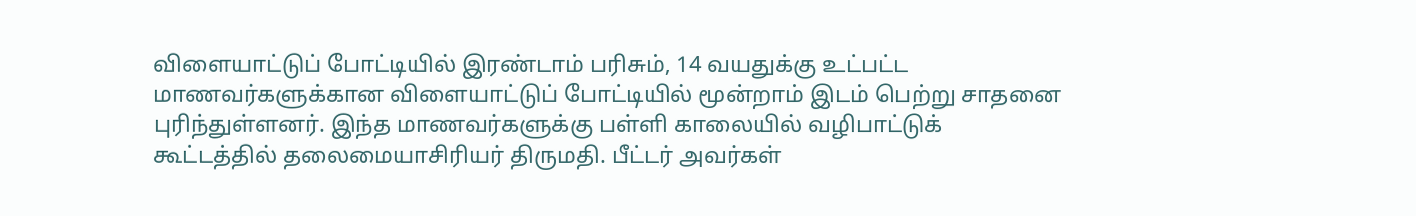விளையாட்டுப் போட்டியில் இரண்டாம் பரிசும், 14 வயதுக்கு உட்பட்ட மாணவர்களுக்கான விளையாட்டுப் போட்டியில் மூன்றாம் இடம் பெற்று சாதனை புரிந்துள்ளனர். இந்த மாணவர்களுக்கு பள்ளி காலையில் வழிபாட்டுக் கூட்டத்தில் தலைமையாசிரியர் திருமதி. பீட்டர் அவர்கள்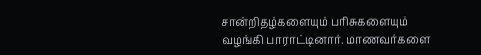சான்றிதழ்களையும் பரிசுகளையும் வழங்கி பாராட்டினார். மாணவர்களை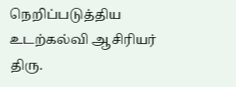நெறிப்படுத்திய உடற்கல்வி ஆசிரியர் திரு.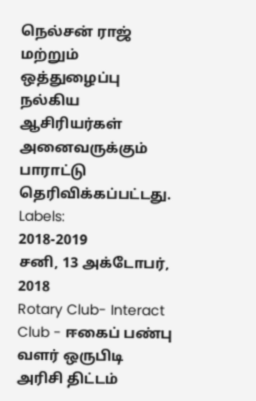நெல்சன் ராஜ் மற்றும் ஒத்துழைப்பு நல்கிய ஆசிரியர்கள் அனைவருக்கும் பாராட்டு தெரிவிக்கப்பட்டது.
Labels:
2018-2019
சனி, 13 அக்டோபர், 2018
Rotary Club- Interact Club - ஈகைப் பண்பு வளர் ஒருபிடி அரிசி திட்டம்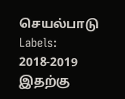செயல்பாடு
Labels:
2018-2019
இதற்கு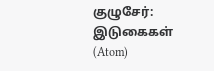குழுசேர்:
இடுகைகள் (Atom)